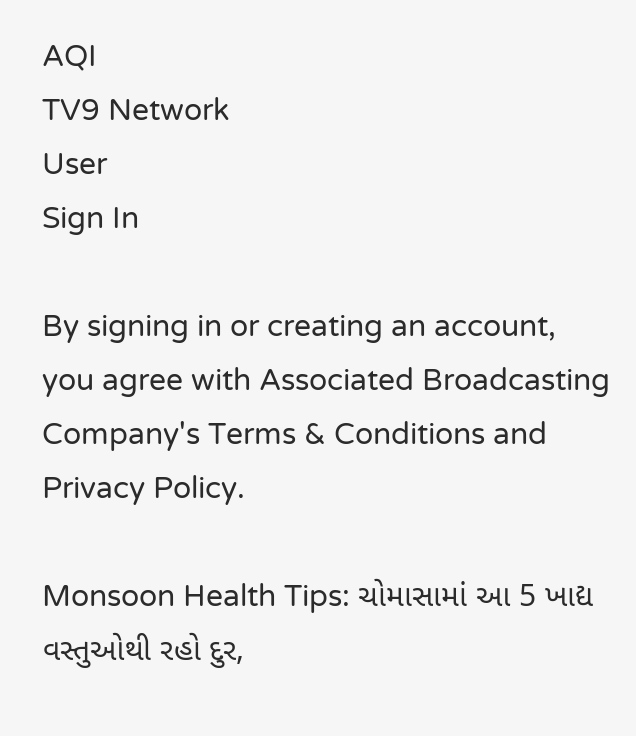AQI
TV9 Network
User
Sign In

By signing in or creating an account, you agree with Associated Broadcasting Company's Terms & Conditions and Privacy Policy.

Monsoon Health Tips: ચોમાસામાં આ 5 ખાદ્ય વસ્તુઓથી રહો દુર,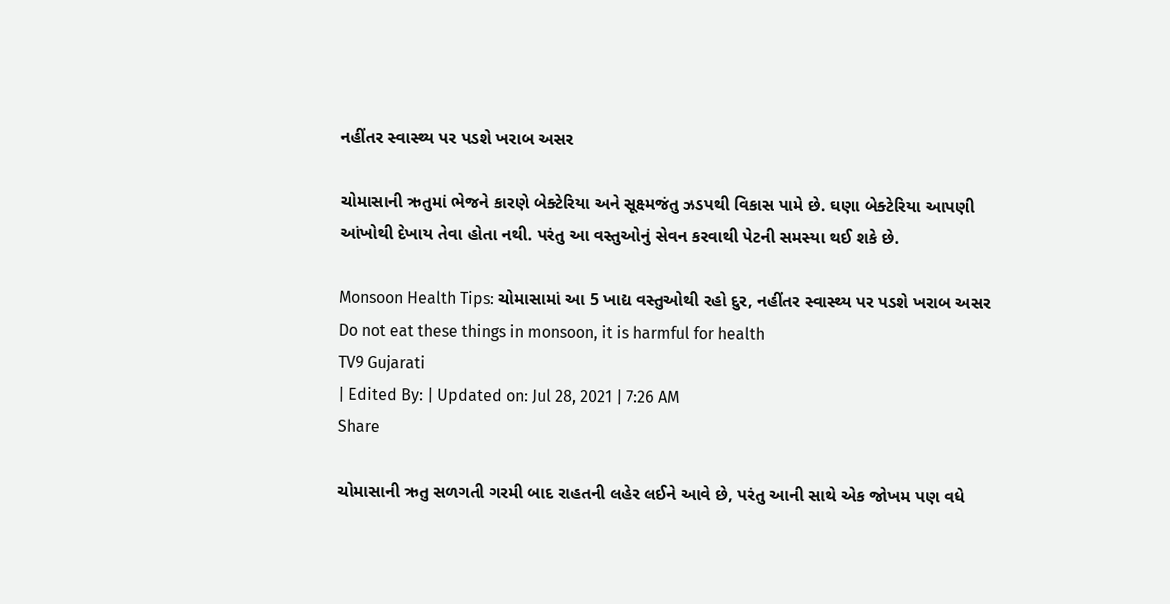નહીંતર સ્વાસ્થ્ય પર પડશે ખરાબ અસર

ચોમાસાની ઋતુમાં ભેજને કારણે બેક્ટેરિયા અને સૂક્ષ્મજંતુ ઝડપથી વિકાસ પામે છે. ઘણા બેક્ટેરિયા આપણી આંખોથી દેખાય તેવા હોતા નથી. પરંતુ આ વસ્તુઓનું સેવન કરવાથી પેટની સમસ્યા થઈ શકે છે.

Monsoon Health Tips: ચોમાસામાં આ 5 ખાદ્ય વસ્તુઓથી રહો દુર, નહીંતર સ્વાસ્થ્ય પર પડશે ખરાબ અસર
Do not eat these things in monsoon, it is harmful for health
TV9 Gujarati
| Edited By: | Updated on: Jul 28, 2021 | 7:26 AM
Share

ચોમાસાની ઋતુ સળગતી ગરમી બાદ રાહતની લહેર લઈને આવે છે, પરંતુ આની સાથે એક જોખમ પણ વધે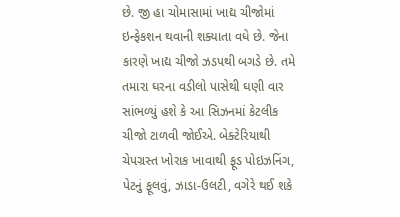છે. જી હા ચોમાસામાં ખાદ્ય ચીજોમાં ઇન્ફેકશન થવાની શક્યાતા વધે છે. જેના કારણે ખાદ્ય ચીજો ઝડપથી બગડે છે. તમે તમારા ઘરના વડીલો પાસેથી ઘણી વાર સાંભળ્યું હશે કે આ સિઝનમાં કેટલીક ચીજો ટાળવી જોઈએ. બેક્ટેરિયાથી ચેપગ્રસ્ત ખોરાક ખાવાથી ફૂડ પોઇઝનિંગ, પેટનું ફૂલવું, ઝાડા-ઉલટી, વગેરે થઈ શકે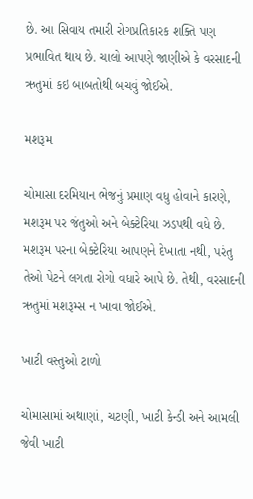છે. આ સિવાય તમારી રોગપ્રતિકારક શક્તિ પણ પ્રભાવિત થાય છે. ચાલો આપણે જાણીએ કે વરસાદની ઋતુમાં કઇ બાબતોથી બચવું જોઈએ.

મશરૂમ

ચોમાસા દરમિયાન ભેજનું પ્રમાણ વધુ હોવાને કારણે, મશરૂમ પર જંતુઓ અને બેક્ટેરિયા ઝડપથી વધે છે. મશરૂમ પરના બેક્ટેરિયા આપણને દેખાતા નથી, પરંતુ તેઓ પેટને લગતા રોગો વધારે આપે છે. તેથી, વરસાદની ઋતુમાં મશરૂમ્સ ન ખાવા જોઈએ.

ખાટી વસ્તુઓ ટાળો

ચોમાસામાં અથાણાં, ચટણી, ખાટી કેન્ડી અને આમલી જેવી ખાટી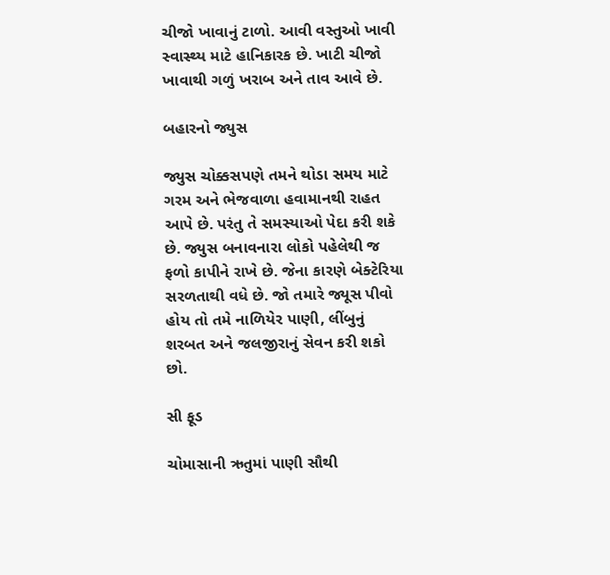ચીજો ખાવાનું ટાળો. આવી વસ્તુઓ ખાવી સ્વાસ્થ્ય માટે હાનિકારક છે. ખાટી ચીજો ખાવાથી ગળું ખરાબ અને તાવ આવે છે.

બહારનો જ્યુસ

જ્યુસ ચોક્કસપણે તમને થોડા સમય માટે ગરમ અને ભેજવાળા હવામાનથી રાહત આપે છે. પરંતુ તે સમસ્યાઓ પેદા કરી શકે છે. જ્યુસ બનાવનારા લોકો પહેલેથી જ ફળો કાપીને રાખે છે. જેના કારણે બેક્ટેરિયા સરળતાથી વધે છે. જો તમારે જ્યૂસ પીવો હોય તો તમે નાળિયેર પાણી, લીંબુનું શરબત અને જલજીરાનું સેવન કરી શકો છો.

સી ફૂડ

ચોમાસાની ઋતુમાં પાણી સૌથી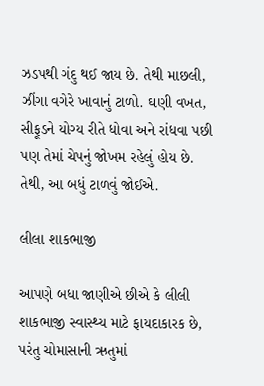ઝડપથી ગંદુ થઈ જાય છે. તેથી માછલી, ઝીંગા વગેરે ખાવાનું ટાળો. ઘણી વખત, સીફૂડને યોગ્ય રીતે ધોવા અને રાંધવા પછી પણ તેમાં ચેપનું જોખમ રહેલું હોય છે. તેથી, આ બધું ટાળવું જોઈએ.

લીલા શાકભાજી

આપણે બધા જાણીએ છીએ કે લીલી શાકભાજી સ્વાસ્થ્ય માટે ફાયદાકારક છે, પરંતુ ચોમાસાની ઋતુમાં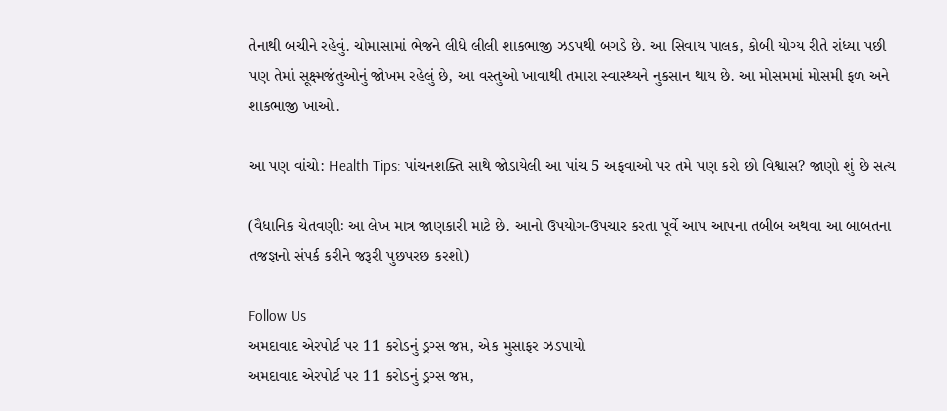તેનાથી બચીને રહેવું. ચોમાસામાં ભેજને લીધે લીલી શાકભાજી ઝડપથી બગડે છે. આ સિવાય પાલક, કોબી યોગ્ય રીતે રાંધ્યા પછી પણ તેમાં સૂક્ષ્મજંતુઓનું જોખમ રહેલું છે, આ વસ્તુઓ ખાવાથી તમારા સ્વાસ્થ્યને નુકસાન થાય છે. આ મોસમમાં મોસમી ફળ અને શાકભાજી ખાઓ.

આ પણ વાંચો: Health Tips: પાંચનશક્તિ સાથે જોડાયેલી આ પાંચ 5 અફવાઓ પર તમે પણ કરો છો વિશ્વાસ? જાણો શું છે સત્ય

(વૈધાનિક ચેતવણીઃ આ લેખ માત્ર જાણકારી માટે છે. આનો ઉપયોગ-ઉપચાર કરતા પૂર્વે આપ આપના તબીબ અથવા આ બાબતના તજજ્ઞનો સંપર્ક કરીને જરૂરી પુછપરછ કરશો)

Follow Us
અમદાવાદ એરપોર્ટ પર 11 કરોડનું ડ્રગ્સ જપ્ત, એક મુસાફર ઝડપાયો
અમદાવાદ એરપોર્ટ પર 11 કરોડનું ડ્રગ્સ જપ્ત,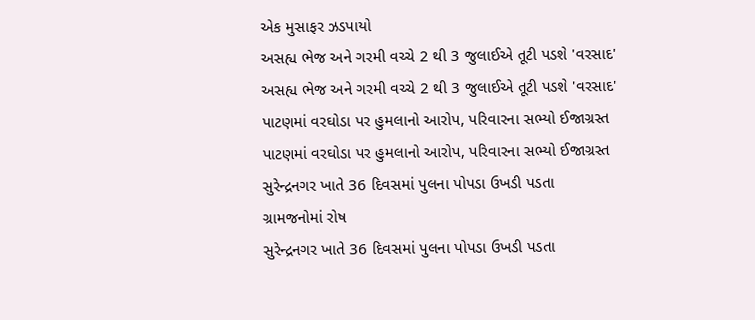એક મુસાફર ઝડપાયો
અસહ્ય ભેજ અને ગરમી વચ્ચે 2 થી 3 જુલાઈએ તૂટી પડશે 'વરસાદ'
અસહ્ય ભેજ અને ગરમી વચ્ચે 2 થી 3 જુલાઈએ તૂટી પડશે 'વરસાદ'
પાટણમાં વરઘોડા પર હુમલાનો આરોપ, પરિવારના સભ્યો ઈજાગ્રસ્ત
પાટણમાં વરઘોડા પર હુમલાનો આરોપ, પરિવારના સભ્યો ઈજાગ્રસ્ત
સુરેન્દ્રનગર ખાતે 36 દિવસમાં પુલના પોપડા ઉખડી પડતા ગ્રામજનોમાં રોષ
સુરેન્દ્રનગર ખાતે 36 દિવસમાં પુલના પોપડા ઉખડી પડતા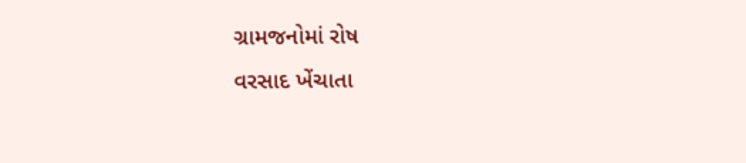ગ્રામજનોમાં રોષ
વરસાદ ખેંચાતા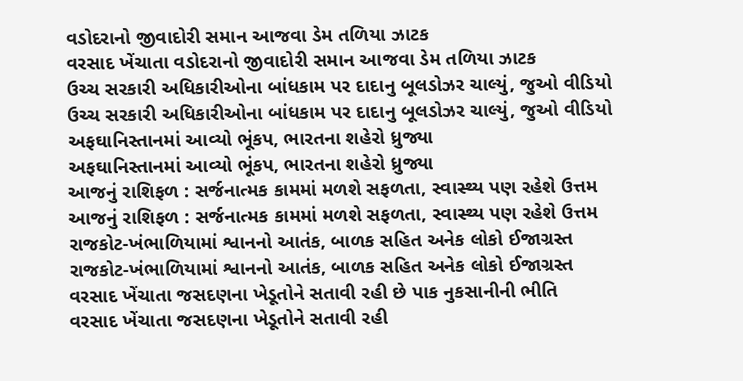વડોદરાનો જીવાદોરી સમાન આજવા ડેમ તળિયા ઝાટક
વરસાદ ખેંચાતા વડોદરાનો જીવાદોરી સમાન આજવા ડેમ તળિયા ઝાટક
ઉચ્ચ સરકારી અધિકારીઓના બાંધકામ પર દાદાનુ બૂલડોઝર ચાલ્યું, જુઓ વીડિયો
ઉચ્ચ સરકારી અધિકારીઓના બાંધકામ પર દાદાનુ બૂલડોઝર ચાલ્યું, જુઓ વીડિયો
અફઘાનિસ્તાનમાં આવ્યો ભૂંકપ, ભારતના શહેરો ધ્રુજ્યા
અફઘાનિસ્તાનમાં આવ્યો ભૂંકપ, ભારતના શહેરો ધ્રુજ્યા
આજનું રાશિફળ : સર્જનાત્મક કામમાં મળશે સફળતા, સ્વાસ્થ્ય પણ રહેશે ઉત્તમ
આજનું રાશિફળ : સર્જનાત્મક કામમાં મળશે સફળતા, સ્વાસ્થ્ય પણ રહેશે ઉત્તમ
રાજકોટ-ખંભાળિયામાં શ્વાનનો આતંક, બાળક સહિત અનેક લોકો ઈજાગ્રસ્ત
રાજકોટ-ખંભાળિયામાં શ્વાનનો આતંક, બાળક સહિત અનેક લોકો ઈજાગ્રસ્ત
વરસાદ ખેંચાતા જસદણના ખેડૂતોને સતાવી રહી છે પાક નુકસાનીની ભીતિ
વરસાદ ખેંચાતા જસદણના ખેડૂતોને સતાવી રહી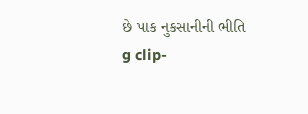છે પાક નુકસાનીની ભીતિ
g clip-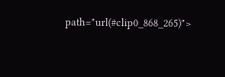path="url(#clip0_868_265)">